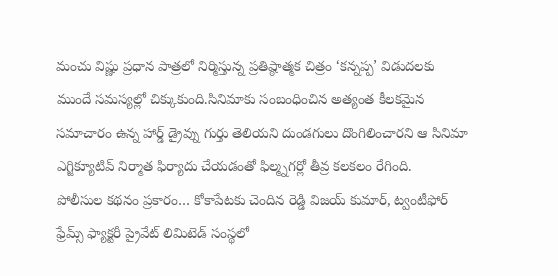మంచు విష్ణు ప్రధాన పాత్రలో నిర్మిస్తున్న ప్రతిష్ఠాత్మక చిత్రం ‘కన్నప్ప’ విడుదలకు ముందే సమస్యల్లో చిక్కుకుంది.సినిమాకు సంబంధించిన అత్యంత కీలకమైన సమాచారం ఉన్న హార్డ్ డ్రైవ్ను గుర్తు తెలియని దుండగులు దొంగిలించారని ఆ సినిమా ఎగ్జిక్యూటివ్ నిర్మాత ఫిర్యాదు చేయడంతో ఫిల్మ్నగర్లో తీవ్ర కలకలం రేగింది.
పోలీసుల కథనం ప్రకారం… కోకాపేటకు చెందిన రెడ్డి విజయ్ కుమార్, ట్వంటీఫోర్ ఫ్రేమ్స్ ఫ్యాక్టరీ ప్రైవేట్ లిమిటెడ్ సంస్థలో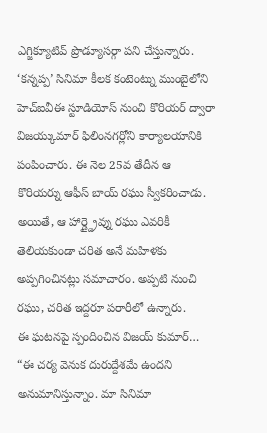ఎగ్జిక్యూటివ్ ప్రొడ్యూసర్గా పని చేస్తున్నారు. ‘కన్నప్ప’ సినిమా కీలక కంటెంట్ను ముంబైలోని హెచ్ఐవీఈ స్టూడియోస్ నుంచి కొరియర్ ద్వారా విజయ్కుమార్ ఫిలింనగర్లోని కార్యాలయానికి పంపించారు. ఈ నెల 25వ తేదీన ఆ కొరియర్ను ఆఫీస్ బాయ్ రఘు స్వీకరించాడు.
అయితే, ఆ హార్డ్డ్రైవ్ను రఘు ఎవరికీ తెలియకుండా చరిత అనే మహిళకు అప్పగించినట్లు సమాచారం. అప్పటి నుంచి రఘు, చరిత ఇద్దరూ పరారీలో ఉన్నారు.
ఈ ఘటనపై స్పందించిన విజయ్ కుమార్… “ఈ చర్య వెనుక దురుద్దేశమే ఉందని అనుమానిస్తున్నాం. మా సినిమా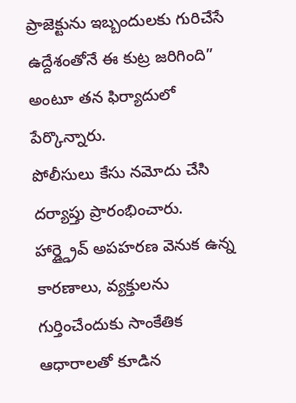ప్రాజెక్టును ఇబ్బందులకు గురిచేసే ఉద్దేశంతోనే ఈ కుట్ర జరిగింది” అంటూ తన ఫిర్యాదులో పేర్కొన్నారు.
పోలీసులు కేసు నమోదు చేసి దర్యాప్తు ప్రారంభించారు. హార్డ్డ్రైవ్ అపహరణ వెనుక ఉన్న కారణాలు, వ్యక్తులను గుర్తించేందుకు సాంకేతిక ఆధారాలతో కూడిన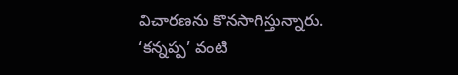విచారణను కొనసాగిస్తున్నారు.
‘కన్నప్ప’ వంటి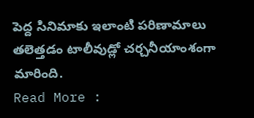పెద్ద సినిమాకు ఇలాంటి పరిణామాలు తలెత్తడం టాలీవుడ్లో చర్చనీయాంశంగా మారింది.
Read More :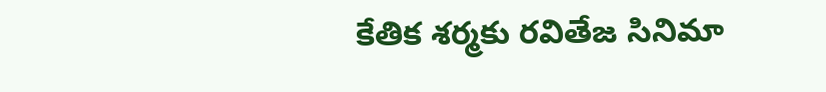కేతిక శర్మకు రవితేజ సినిమా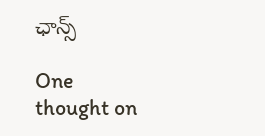ఛాన్స్

One thought on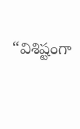“విశిష్టంగా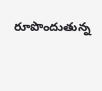రూపొందుతున్న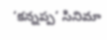‘కన్నప్ప’ సినిమా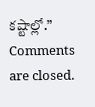కష్టాల్లో.”
Comments are closed.